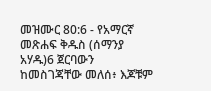መዝሙር 80:6 - የአማርኛ መጽሐፍ ቅዱስ (ሰማንያ አሃዱ)6 ጀርባውን ከመስገጃቸው መለሰ፥ እጆቹም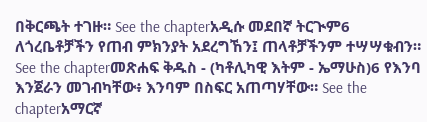በቅርጫት ተገዙ። See the chapterአዲሱ መደበኛ ትርጒም6 ለጎረቤቶቻችን የጠብ ምክንያት አደረግኸን፤ ጠላቶቻችንም ተሣሣቁብን። See the chapterመጽሐፍ ቅዱስ - (ካቶሊካዊ እትም - ኤማሁስ)6 የእንባ እንጀራን መገብካቸው፥ እንባም በስፍር አጠጣሃቸው። See the chapterአማርኛ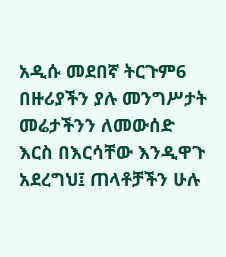አዲሱ መደበኛ ትርጉም6 በዙሪያችን ያሉ መንግሥታት መሬታችንን ለመውሰድ እርስ በእርሳቸው እንዲዋጉ አደረግህ፤ ጠላቶቻችን ሁሉ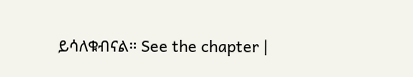ይሳለቁብናል። See the chapter |